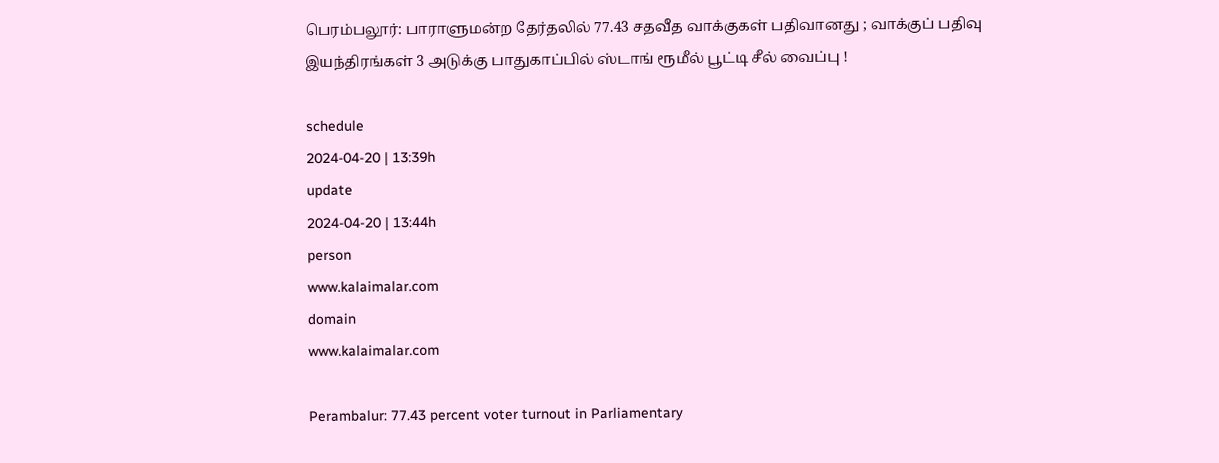பெரம்பலூர்: பாராளுமன்ற தேர்தலில் 77.43 சதவீத வாக்குகள் பதிவானது ; வாக்குப் பதிவு இயந்திரங்கள் 3 அடுக்கு பாதுகாப்பில் ஸ்டாங் ரூமீல் பூட்டி சீல் வைப்பு !

schedule
2024-04-20 | 13:39h
update
2024-04-20 | 13:44h
person
www.kalaimalar.com
domain
www.kalaimalar.com

Perambalur: 77.43 percent voter turnout in Parliamentary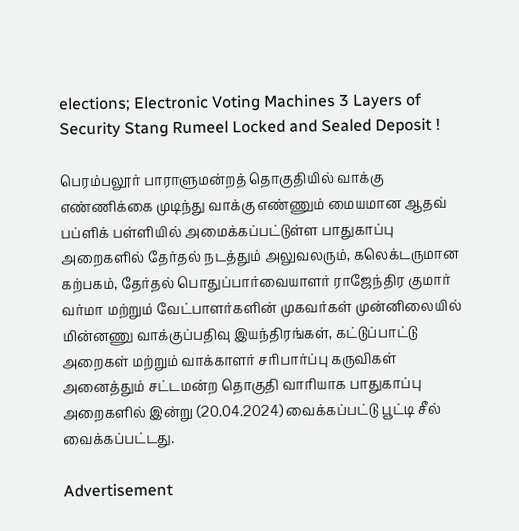elections; Electronic Voting Machines 3 Layers of Security Stang Rumeel Locked and Sealed Deposit !

பெரம்பலூர் பாராளுமன்றத் தொகுதியில் வாக்கு எண்ணிக்கை முடிந்து வாக்கு எண்ணும் மையமான ஆதவ் பப்ளிக் பள்ளியில் அமைக்கப்பட்டுள்ள பாதுகாப்பு அறைகளில் தேர்தல் நடத்தும் அலுவலரும், கலெக்டருமான கற்பகம், தேர்தல் பொதுப்பார்வையாளர் ராஜேந்திர குமார் வர்மா மற்றும் வேட்பாளர்களின் முகவர்கள் முன்னிலையில் மின்னணு வாக்குப்பதிவு இயந்திரங்கள், கட்டுப்பாட்டு அறைகள் மற்றும் வாக்காளர் சரிபார்ப்பு கருவிகள் அனைத்தும் சட்டமன்ற தொகுதி வாரியாக பாதுகாப்பு அறைகளில் இன்று (20.04.2024) வைக்கப்பட்டு பூட்டி சீல் வைக்கப்பட்டது.

Advertisement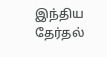இந்திய தேர்தல்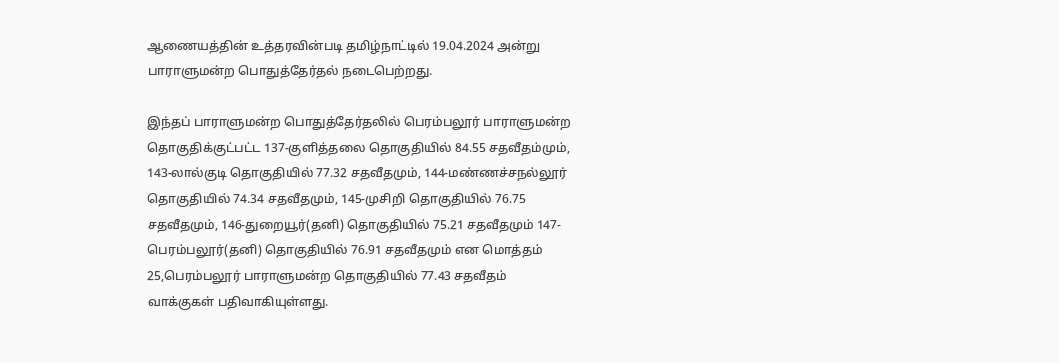ஆணையத்தின் உத்தரவின்படி தமிழ்நாட்டில் 19.04.2024 அன்று பாராளுமன்ற பொதுத்தேர்தல் நடைபெற்றது.

இந்தப் பாராளுமன்ற பொதுத்தேர்தலில் பெரம்பலூர் பாராளுமன்ற தொகுதிக்குட்பட்ட 137-குளித்தலை தொகுதியில் 84.55 சதவீதம்மும், 143-லால்குடி தொகுதியில் 77.32 சதவீதமும், 144-மண்ணச்சநல்லூர் தொகுதியில் 74.34 சதவீதமும், 145-முசிறி தொகுதியில் 76.75 சதவீதமும், 146-துறையூர்(தனி) தொகுதியில் 75.21 சதவீதமும் 147-பெரம்பலூர்(தனி) தொகுதியில் 76.91 சதவீதமும் என மொத்தம் 25,பெரம்பலூர் பாராளுமன்ற தொகுதியில் 77.43 சதவீதம் வாக்குகள் பதிவாகியுள்ளது.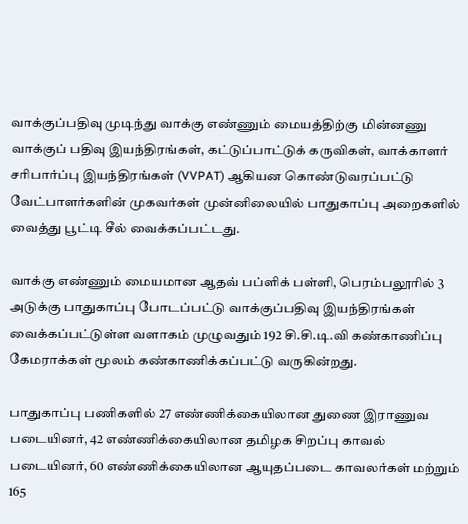வாக்குப்பதிவு முடிந்து வாக்கு எண்ணும் மையத்திற்கு மின்னணு வாக்குப் பதிவு இயந்திரங்கள், கட்டுப்பாட்டுக் கருவிகள், வாக்காளர் சரிபார்ப்பு இயந்திரங்கள் (VVPAT) ஆகியன கொண்டுவரப்பட்டு வேட்பாளர்களின் முகவர்கள் முன்னிலையில் பாதுகாப்பு அறைகளில் வைத்து பூட்டி சீல் வைக்கப்பட்டது.

வாக்கு எண்ணும் மையமான ஆதவ் பப்ளிக் பள்ளி, பெரம்பலூரில் 3 அடுக்கு பாதுகாப்பு போடப்பட்டு வாக்குப்பதிவு இயந்திரங்கள் வைக்கப்பட்டுள்ள வளாகம் முழுவதும் 192 சி.சி.டி.வி கண்காணிப்பு கேமராக்கள் மூலம் கண்காணிக்கப்பட்டு வருகின்றது.

பாதுகாப்பு பணிகளில் 27 எண்ணிக்கையிலான துணை இராணுவ படையினர், 42 எண்ணிக்கையிலான தமிழக சிறப்பு காவல் படையினர், 60 எண்ணிக்கையிலான ஆயுதப்படை காவலர்கள் மற்றும் 165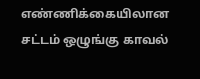எண்ணிக்கையிலான சட்டம் ஒழுங்கு காவல்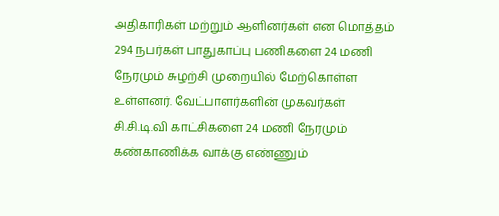அதிகாரிகள் மற்றும் ஆளினர்கள் என மொத்தம் 294 நபர்கள் பாதுகாப்பு பணிகளை 24 மணி நேரமும் சுழற்சி முறையில் மேற்கொள்ள உள்ளனர். வேட்பாளர்களின் முகவர்கள் சி.சி.டி.வி காட்சிகளை 24 மணி நேரமும் கண்காணிக்க வாக்கு எண்ணும்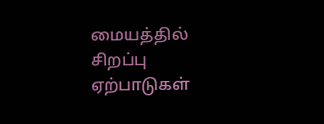மையத்தில் சிறப்பு ஏற்பாடுகள்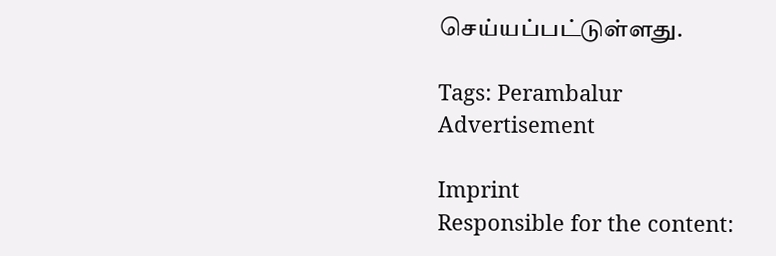செய்யப்பட்டுள்ளது.

Tags: Perambalur
Advertisement

Imprint
Responsible for the content: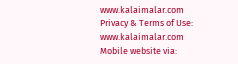www.kalaimalar.com
Privacy & Terms of Use:
www.kalaimalar.com
Mobile website via: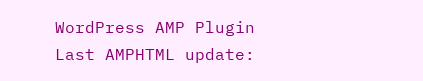WordPress AMP Plugin
Last AMPHTML update: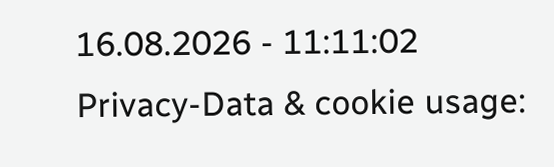16.08.2026 - 11:11:02
Privacy-Data & cookie usage: